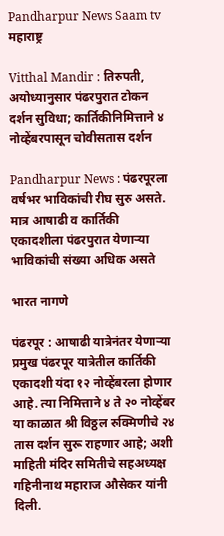Pandharpur News Saam tv
महाराष्ट्र

Vitthal Mandir : तिरुपती, अयोध्यानुसार पंढरपुरात टोकन दर्शन सुविधा; कार्तिकीनिमित्ताने ४ नोव्हेंबरपासून चोवीसतास दर्शन

Pandharpur News : पंढरपूरला वर्षभर भाविकांची रीघ सुरु असते. मात्र आषाढी व कार्तिकी एकादशीला पंढरपुरात येणाऱ्या भाविकांची संख्या अधिक असते

भारत नागणे

पंढरपूर : आषाढी यात्रेनंतर येणाऱ्या प्रमुख पंढरपूर यात्रेतील कार्तिकी एकादशी यंदा १२ नोव्हेंबरला होणार आहे. त्या निमित्ताने ४ ते २० नोव्हेंबर या काळात श्री विठ्ठल रुक्मिणीचे २४ तास दर्शन सुरू राहणार आहे; अशी माहिती मंदिर समितीचे सहअध्यक्ष गहिनीनाथ महाराज औसेकर यांनी दिली.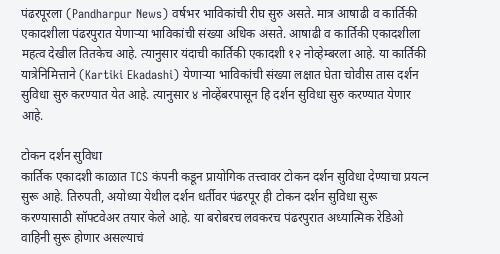पंढरपूरला (Pandharpur News) वर्षभर भाविकांची रीघ सुरु असते. मात्र आषाढी व कार्तिकी एकादशीला पंढरपुरात येणाऱ्या भाविकांची संख्या अधिक असते. आषाढी व कार्तिकी एकादशीला महत्व देखील तितकेच आहे. त्यानुसार यंदाची कार्तिकी एकादशी १२ नोव्हेम्बरला आहे. या कार्तिकी यात्रेनिमित्ताने (Kartiki Ekadashi) येणाऱ्या भाविकांची संख्या लक्षात घेता चोवीस तास दर्शन सुविधा सुरु करण्यात येत आहे. त्यानुसार ४ नोव्हेंबरपासून हि दर्शन सुविधा सुरु करण्यात येणार आहे.

टोकन दर्शन सुविधा
कार्तिक एकादशी काळात TCS कंपनी कडून प्रायोगिक तत्त्वावर टोकन दर्शन सुविधा देण्याचा प्रयत्न सुरू आहे. तिरुपती, अयोध्या येथील दर्शन धर्तीवर पंढरपूर ही टोकन दर्शन सुविधा सुरू करण्यासाठी सॉफ्टवेअर तयार केले आहे. या बरोबरच लवकरच पंढरपुरात अध्यात्मिक रेडिओ वाहिनी सुरू होणार असल्याचं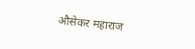औसेकर महाराज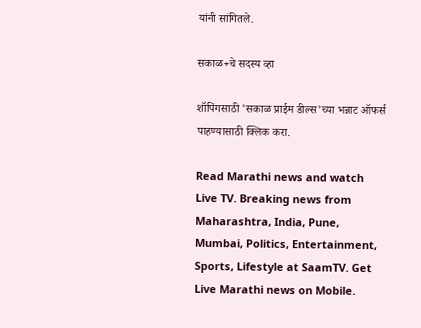यांनी सांगितले.

सकाळ+चे सदस्य व्हा

शॉपिंगसाठी 'सकाळ प्राईम डील्स'च्या भन्नाट ऑफर्स पाहण्यासाठी क्लिक करा.

Read Marathi news and watch Live TV. Breaking news from Maharashtra, India, Pune, Mumbai, Politics, Entertainment, Sports, Lifestyle at SaamTV. Get Live Marathi news on Mobile.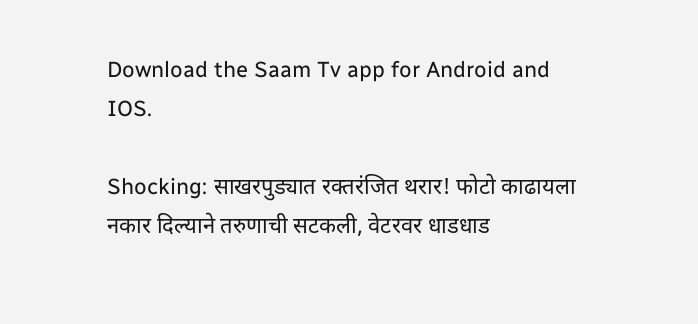Download the Saam Tv app for Android and IOS.

Shocking: साखरपुड्यात रक्तरंजित थरार! फोटो काढायला नकार दिल्याने तरुणाची सटकली, वेटरवर धाडधाड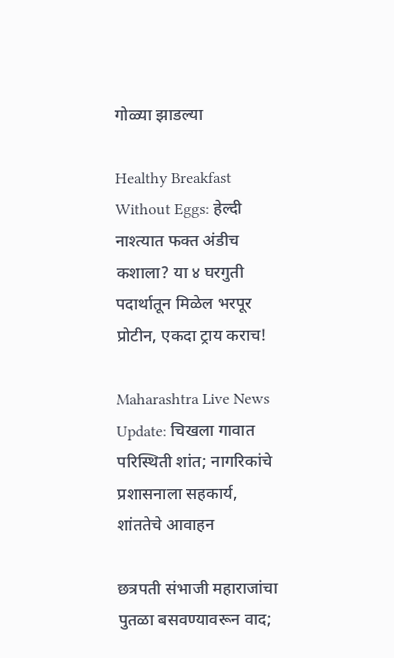गोळ्या झाडल्या

Healthy Breakfast Without Eggs: हेल्दी नाश्त्यात फक्त अंडीच कशाला? या ४ घरगुती पदार्थातून मिळेल भरपूर प्रोटीन, एकदा ट्राय कराच!

Maharashtra Live News Update: चिखला गावात परिस्थिती शांत; नागरिकांचे प्रशासनाला सहकार्य, शांततेचे आवाहन

छत्रपती संभाजी महाराजांचा पुतळा बसवण्यावरून वाद;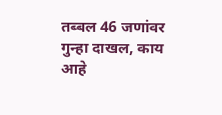तब्बल 46 जणांवर गुन्हा दाखल, काय आहे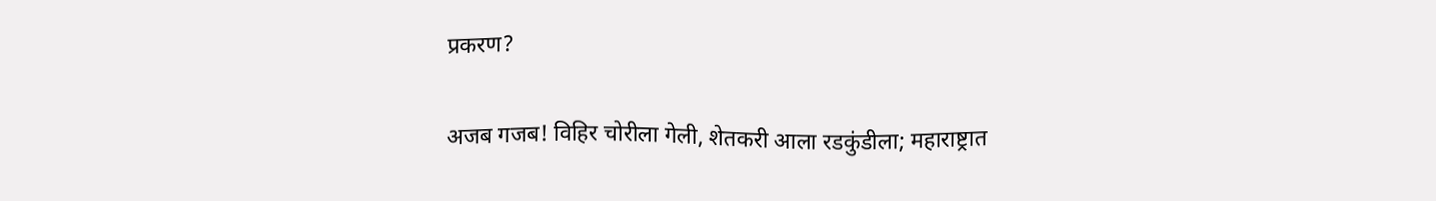प्रकरण?

अजब गजब! विहिर चोरीला गेली, शेतकरी आला रडकुंडीला; महाराष्ट्रात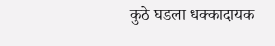कुठे घडला धक्कादायक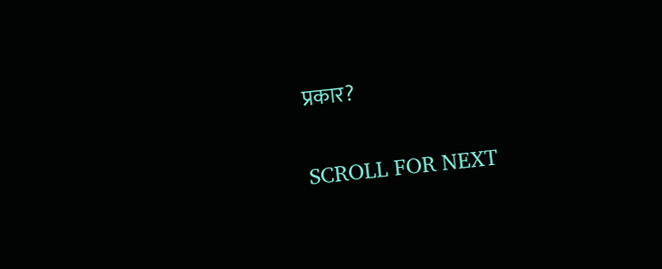प्रकार?

SCROLL FOR NEXT